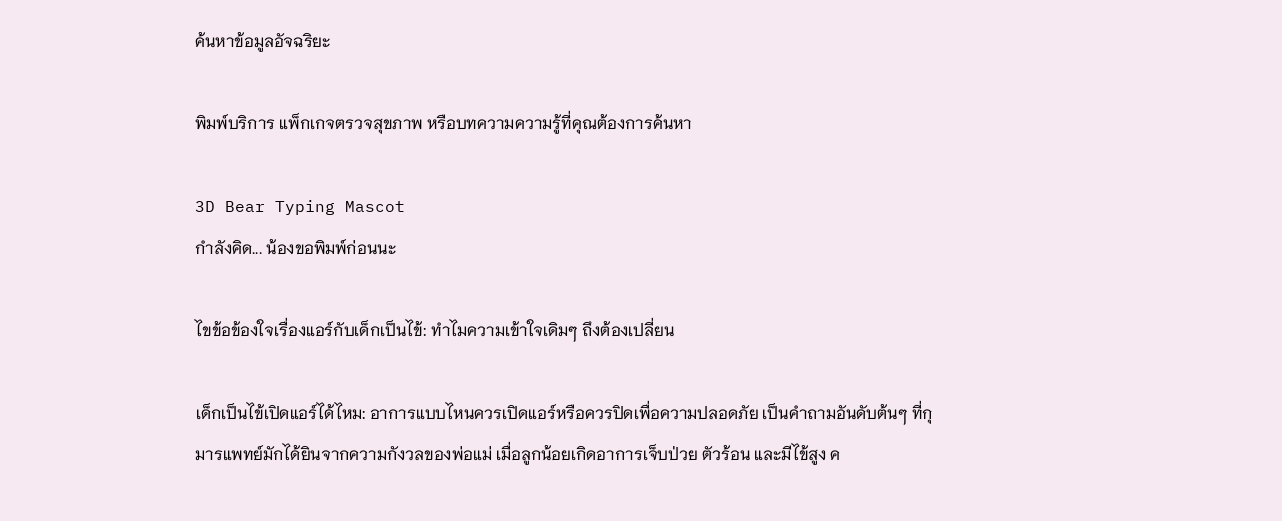ค้นหาข้อมูลอัจฉริยะ

พิมพ์บริการ แพ็กเกจตรวจสุขภาพ หรือบทความความรู้ที่คุณต้องการค้นหา

3D Bear Typing Mascot
กำลังคิด... น้องขอพิมพ์ก่อนนะ

ไขข้อข้องใจเรื่องแอร์กับเด็กเป็นไข้: ทำไมความเข้าใจเดิมๆ ถึงต้องเปลี่ยน

เด็กเป็นไข้เปิดแอร์ได้ไหม: อาการแบบไหนควรเปิดแอร์หรือควรปิดเพื่อความปลอดภัย เป็นคำถามอันดับต้นๆ ที่กุมารแพทย์มักได้ยินจากความกังวลของพ่อแม่ เมื่อลูกน้อยเกิดอาการเจ็บป่วย ตัวร้อน และมีไข้สูง ค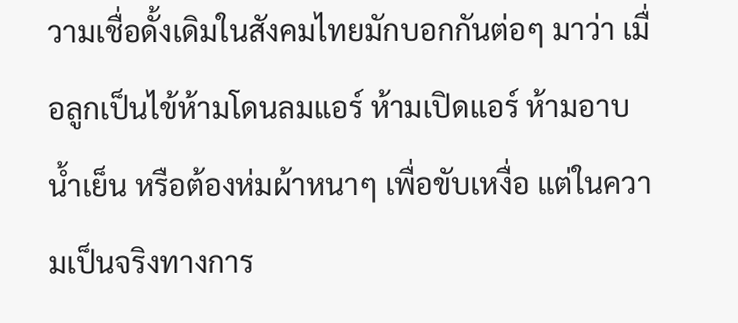วามเชื่อดั้งเดิมในสังคมไทยมักบอกกันต่อๆ มาว่า เมื่อลูกเป็นไข้ห้ามโดนลมแอร์ ห้ามเปิดแอร์ ห้ามอาบน้ำเย็น หรือต้องห่มผ้าหนาๆ เพื่อขับเหงื่อ แต่ในความเป็นจริงทางการ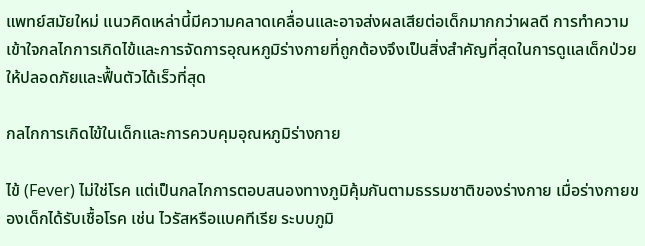แพทย์สมัยใหม่ แนวคิดเหล่านี้มีความคลาดเคลื่อนและอาจส่งผลเสียต่อเด็กมากกว่าผลดี การทำความเข้าใจกลไกการเกิดไข้และการจัดการอุณหภูมิร่างกายที่ถูกต้องจึงเป็นสิ่งสำคัญที่สุดในการดูแลเด็กป่วยให้ปลอดภัยและฟื้นตัวได้เร็วที่สุด

กลไกการเกิดไข้ในเด็กและการควบคุมอุณหภูมิร่างกาย

ไข้ (Fever) ไม่ใช่โรค แต่เป็นกลไกการตอบสนองทางภูมิคุ้มกันตามธรรมชาติของร่างกาย เมื่อร่างกายของเด็กได้รับเชื้อโรค เช่น ไวรัสหรือแบคทีเรีย ระบบภูมิ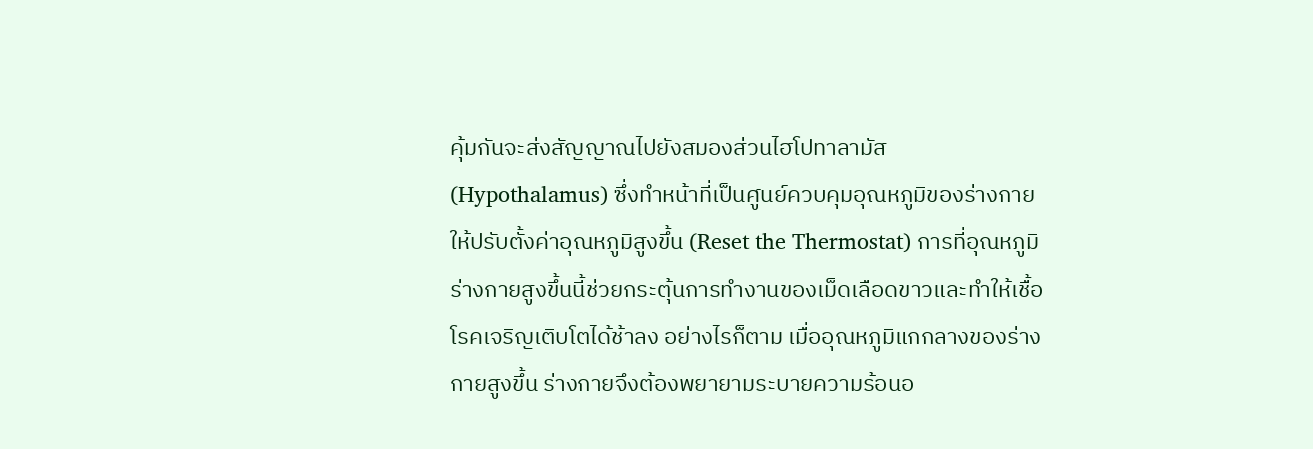คุ้มกันจะส่งสัญญาณไปยังสมองส่วนไฮโปทาลามัส (Hypothalamus) ซึ่งทำหน้าที่เป็นศูนย์ควบคุมอุณหภูมิของร่างกาย ให้ปรับตั้งค่าอุณหภูมิสูงขึ้น (Reset the Thermostat) การที่อุณหภูมิร่างกายสูงขึ้นนี้ช่วยกระตุ้นการทำงานของเม็ดเลือดขาวและทำให้เชื้อโรคเจริญเติบโตได้ช้าลง อย่างไรก็ตาม เมื่ออุณหภูมิแกกลางของร่างกายสูงขึ้น ร่างกายจึงต้องพยายามระบายความร้อนอ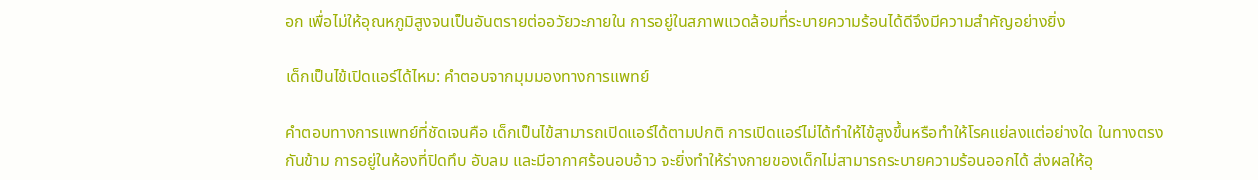อก เพื่อไม่ให้อุณหภูมิสูงจนเป็นอันตรายต่ออวัยวะภายใน การอยู่ในสภาพแวดล้อมที่ระบายความร้อนได้ดีจึงมีความสำคัญอย่างยิ่ง

เด็กเป็นไข้เปิดแอร์ได้ไหม: คำตอบจากมุมมองทางการแพทย์

คำตอบทางการแพทย์ที่ชัดเจนคือ เด็กเป็นไข้สามารถเปิดแอร์ได้ตามปกติ การเปิดแอร์ไม่ได้ทำให้ไข้สูงขึ้นหรือทำให้โรคแย่ลงแต่อย่างใด ในทางตรงกันข้าม การอยู่ในห้องที่ปิดทึบ อับลม และมีอากาศร้อนอบอ้าว จะยิ่งทำให้ร่างกายของเด็กไม่สามารถระบายความร้อนออกได้ ส่งผลให้อุ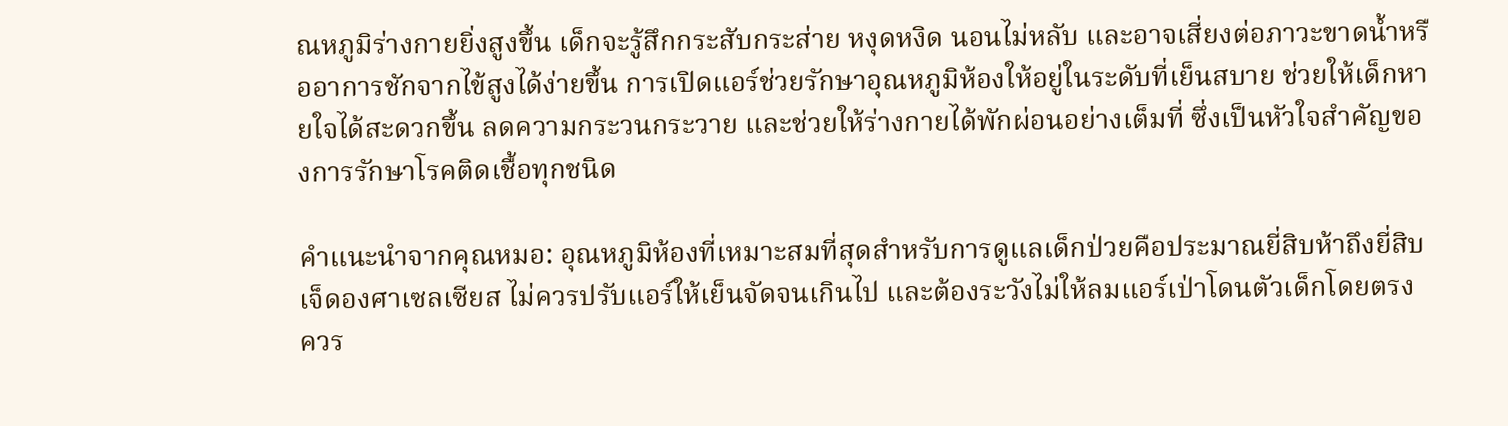ณหภูมิร่างกายยิ่งสูงขึ้น เด็กจะรู้สึกกระสับกระส่าย หงุดหงิด นอนไม่หลับ และอาจเสี่ยงต่อภาวะขาดน้ำหรืออาการชักจากไข้สูงได้ง่ายขึ้น การเปิดแอร์ช่วยรักษาอุณหภูมิห้องให้อยู่ในระดับที่เย็นสบาย ช่วยให้เด็กหายใจได้สะดวกขึ้น ลดความกระวนกระวาย และช่วยให้ร่างกายได้พักผ่อนอย่างเต็มที่ ซึ่งเป็นหัวใจสำคัญของการรักษาโรคติดเชื้อทุกชนิด

คำแนะนำจากคุณหมอ: อุณหภูมิห้องที่เหมาะสมที่สุดสำหรับการดูแลเด็กป่วยคือประมาณยี่สิบห้าถึงยี่สิบเจ็ดองศาเซลเซียส ไม่ควรปรับแอร์ให้เย็นจัดจนเกินไป และต้องระวังไม่ให้ลมแอร์เป่าโดนตัวเด็กโดยตรง ควร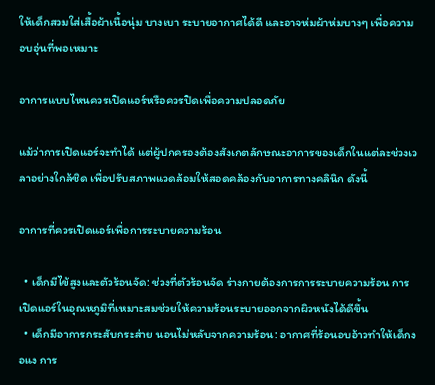ให้เด็กสวมใส่เสื้อผ้าเนื้อนุ่ม บางเบา ระบายอากาศได้ดี และอาจห่มผ้าห่มบางๆ เพื่อความอบอุ่นที่พอเหมาะ

อาการแบบไหนควรเปิดแอร์หรือควรปิดเพื่อความปลอดภัย

แม้ว่าการเปิดแอร์จะทำได้ แต่ผู้ปกครองต้องสังเกตลักษณะอาการของเด็กในแต่ละช่วงเวลาอย่างใกล้ชิด เพื่อปรับสภาพแวดล้อมให้สอดคล้องกับอาการทางคลินิก ดังนี้

อาการที่ควรเปิดแอร์เพื่อการระบายความร้อน

  • เด็กมีไข้สูงและตัวร้อนจัด: ช่วงที่ตัวร้อนจัด ร่างกายต้องการการระบายความร้อน การเปิดแอร์ในอุณหภูมิที่เหมาะสมช่วยให้ความร้อนระบายออกจากผิวหนังได้ดีขึ้น
  • เด็กมีอาการกระสับกระส่าย นอนไม่หลับจากความร้อน: อากาศที่ร้อนอบอ้าวทำให้เด็กงอแง การ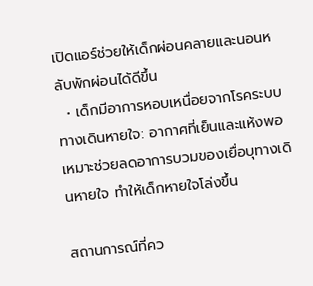เปิดแอร์ช่วยให้เด็กผ่อนคลายและนอนหลับพักผ่อนได้ดีขึ้น
  • เด็กมีอาการหอบเหนื่อยจากโรคระบบทางเดินหายใจ: อากาศที่เย็นและแห้งพอเหมาะช่วยลดอาการบวมของเยื่อบุทางเดินหายใจ ทำให้เด็กหายใจโล่งขึ้น

สถานการณ์ที่คว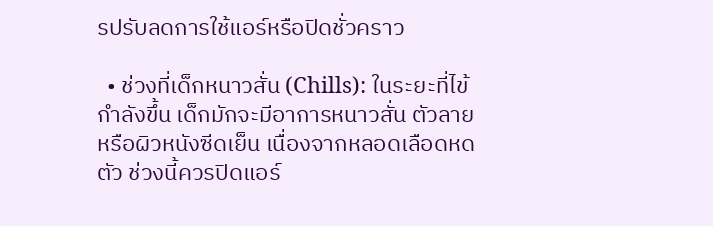รปรับลดการใช้แอร์หรือปิดชั่วคราว

  • ช่วงที่เด็กหนาวสั่น (Chills): ในระยะที่ไข้กำลังขึ้น เด็กมักจะมีอาการหนาวสั่น ตัวลาย หรือผิวหนังซีดเย็น เนื่องจากหลอดเลือดหดตัว ช่วงนี้ควรปิดแอร์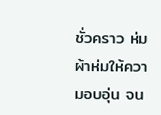ชั่วคราว ห่มผ้าห่มให้ความอบอุ่น จน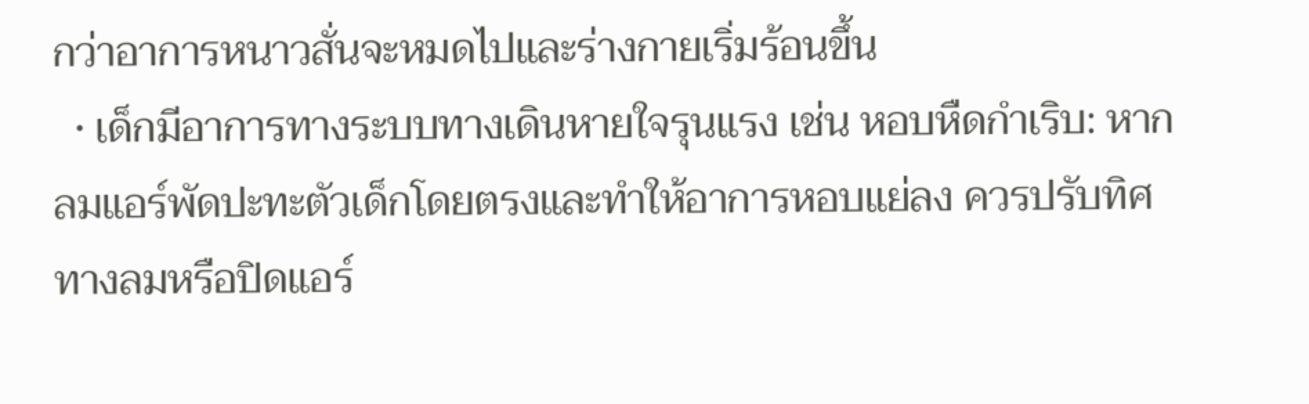กว่าอาการหนาวสั่นจะหมดไปและร่างกายเริ่มร้อนขึ้น
  • เด็กมีอาการทางระบบทางเดินหายใจรุนแรง เช่น หอบหืดกำเริบ: หากลมแอร์พัดปะทะตัวเด็กโดยตรงและทำให้อาการหอบแย่ลง ควรปรับทิศทางลมหรือปิดแอร์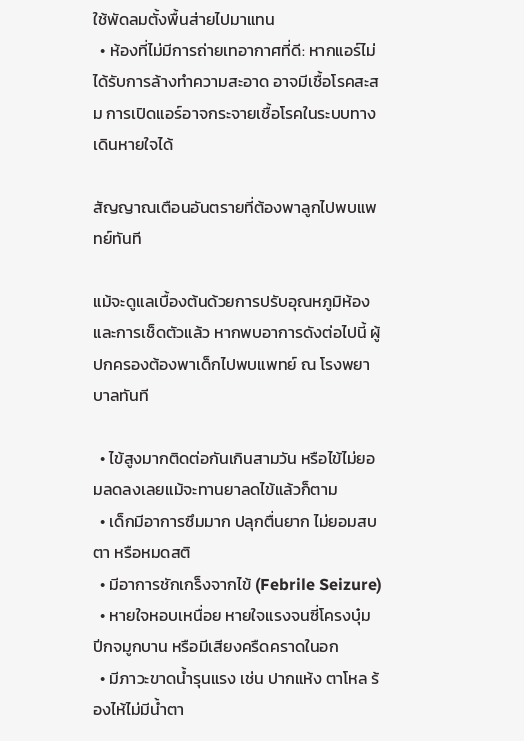ใช้พัดลมตั้งพื้นส่ายไปมาแทน
  • ห้องที่ไม่มีการถ่ายเทอากาศที่ดี: หากแอร์ไม่ได้รับการล้างทำความสะอาด อาจมีเชื้อโรคสะสม การเปิดแอร์อาจกระจายเชื้อโรคในระบบทางเดินหายใจได้

สัญญาณเตือนอันตรายที่ต้องพาลูกไปพบแพทย์ทันที

แม้จะดูแลเบื้องต้นด้วยการปรับอุณหภูมิห้องและการเช็ดตัวแล้ว หากพบอาการดังต่อไปนี้ ผู้ปกครองต้องพาเด็กไปพบแพทย์ ณ โรงพยาบาลทันที

  • ไข้สูงมากติดต่อกันเกินสามวัน หรือไข้ไม่ยอมลดลงเลยแม้จะทานยาลดไข้แล้วก็ตาม
  • เด็กมีอาการซึมมาก ปลุกตื่นยาก ไม่ยอมสบตา หรือหมดสติ
  • มีอาการชักเกร็งจากไข้ (Febrile Seizure)
  • หายใจหอบเหนื่อย หายใจแรงจนซี่โครงบุ๋ม ปีกจมูกบาน หรือมีเสียงครืดคราดในอก
  • มีภาวะขาดน้ำรุนแรง เช่น ปากแห้ง ตาโหล ร้องไห้ไม่มีน้ำตา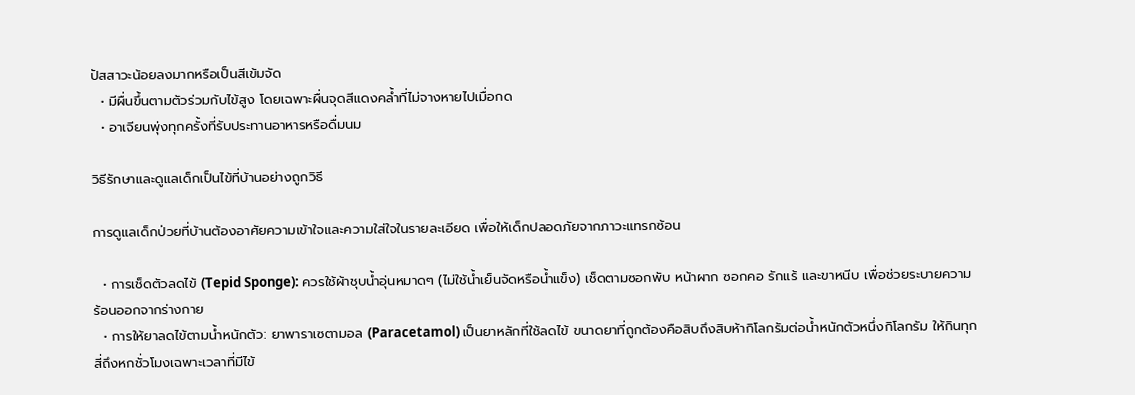ปัสสาวะน้อยลงมากหรือเป็นสีเข้มจัด
  • มีผื่นขึ้นตามตัวร่วมกับไข้สูง โดยเฉพาะผื่นจุดสีแดงคล้ำที่ไม่จางหายไปเมื่อกด
  • อาเจียนพุ่งทุกครั้งที่รับประทานอาหารหรือดื่มนม

วิธีรักษาและดูแลเด็กเป็นไข้ที่บ้านอย่างถูกวิธี

การดูแลเด็กป่วยที่บ้านต้องอาศัยความเข้าใจและความใส่ใจในรายละเอียด เพื่อให้เด็กปลอดภัยจากภาวะแทรกซ้อน

  • การเช็ดตัวลดไข้ (Tepid Sponge): ควรใช้ผ้าชุบน้ำอุ่นหมาดๆ (ไม่ใช้น้ำเย็นจัดหรือน้ำแข็ง) เช็ดตามซอกพับ หน้าผาก ซอกคอ รักแร้ และขาหนีบ เพื่อช่วยระบายความร้อนออกจากร่างกาย
  • การให้ยาลดไข้ตามน้ำหนักตัว: ยาพาราเซตามอล (Paracetamol) เป็นยาหลักที่ใช้ลดไข้ ขนาดยาที่ถูกต้องคือสิบถึงสิบห้ากิโลกรัมต่อน้ำหนักตัวหนึ่งกิโลกรัม ให้กินทุกสี่ถึงหกชั่วโมงเฉพาะเวลาที่มีไข้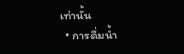เท่านั้น
  • การดื่มน้ำ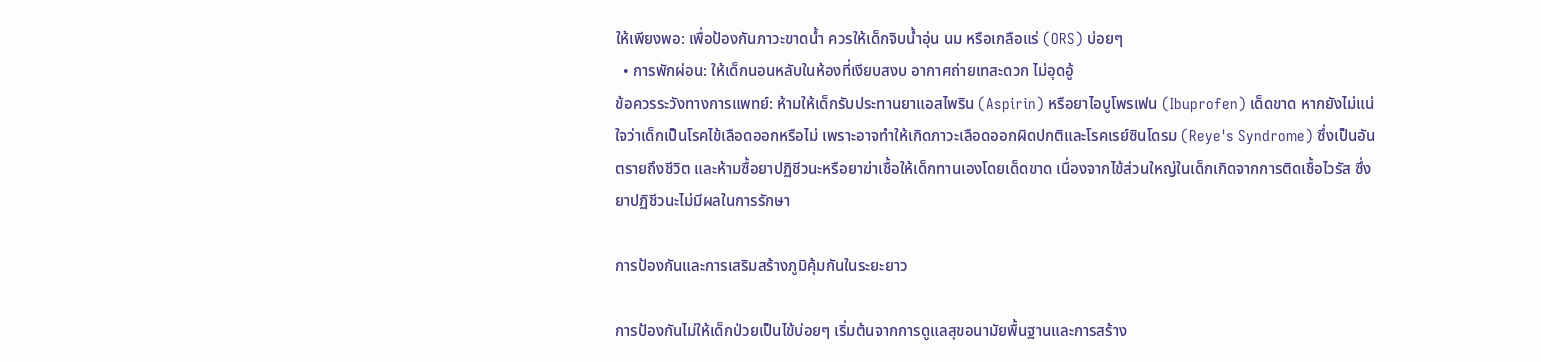ให้เพียงพอ: เพื่อป้องกันภาวะขาดน้ำ ควรให้เด็กจิบน้ำอุ่น นม หรือเกลือแร่ (ORS) บ่อยๆ
  • การพักผ่อน: ให้เด็กนอนหลับในห้องที่เงียบสงบ อากาศถ่ายเทสะดวก ไม่อุดอู้
ข้อควรระวังทางการแพทย์: ห้ามให้เด็กรับประทานยาแอสไพริน (Aspirin) หรือยาไอบูโพรเฟน (Ibuprofen) เด็ดขาด หากยังไม่แน่ใจว่าเด็กเป็นโรคไข้เลือดออกหรือไม่ เพราะอาจทำให้เกิดภาวะเลือดออกผิดปกติและโรคเรย์ซินโดรม (Reye's Syndrome) ซึ่งเป็นอันตรายถึงชีวิต และห้ามซื้อยาปฏิชีวนะหรือยาฆ่าเชื้อให้เด็กทานเองโดยเด็ดขาด เนื่องจากไข้ส่วนใหญ่ในเด็กเกิดจากการติดเชื้อไวรัส ซึ่งยาปฏิชีวนะไม่มีผลในการรักษา

การป้องกันและการเสริมสร้างภูมิคุ้มกันในระยะยาว

การป้องกันไม่ให้เด็กป่วยเป็นไข้บ่อยๆ เริ่มต้นจากการดูแลสุขอนามัยพื้นฐานและการสร้าง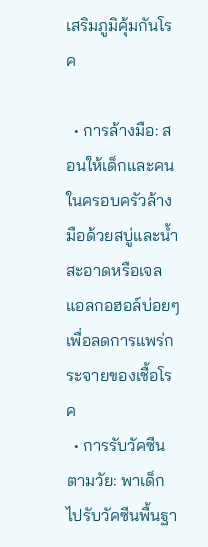เสริมภูมิคุ้มกันโรค

  • การล้างมือ: สอนให้เด็กและคนในครอบครัวล้างมือด้วยสบู่และน้ำสะอาดหรือเจลแอลกอฮอล์บ่อยๆ เพื่อลดการแพร่กระจายของเชื้อโรค
  • การรับวัคซีนตามวัย: พาเด็กไปรับวัคซีนพื้นฐา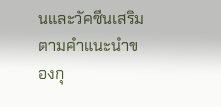นและวัคซีนเสริมตามคำแนะนำของกุ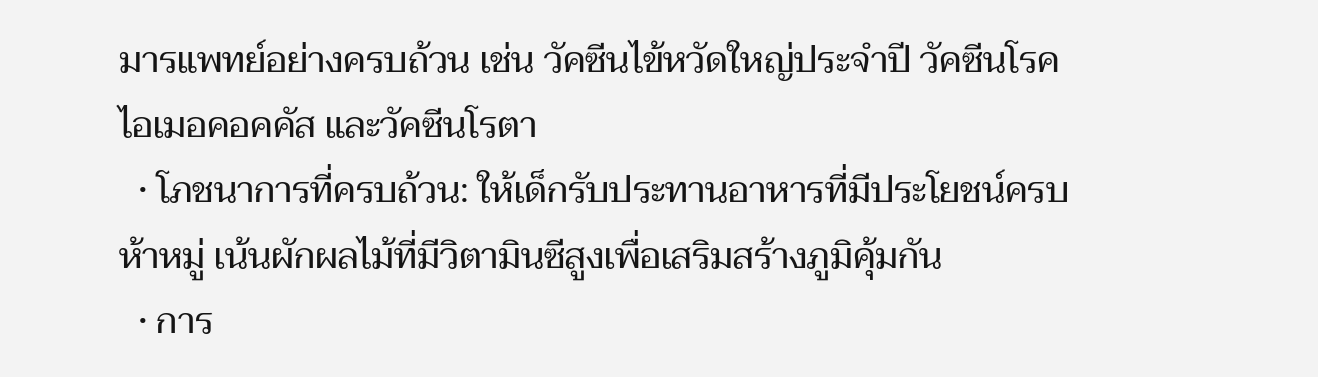มารแพทย์อย่างครบถ้วน เช่น วัคซีนไข้หวัดใหญ่ประจำปี วัคซีนโรคไอเมอคอคคัส และวัคซีนโรตา
  • โภชนาการที่ครบถ้วน: ให้เด็กรับประทานอาหารที่มีประโยชน์ครบห้าหมู่ เน้นผักผลไม้ที่มีวิตามินซีสูงเพื่อเสริมสร้างภูมิคุ้มกัน
  • การ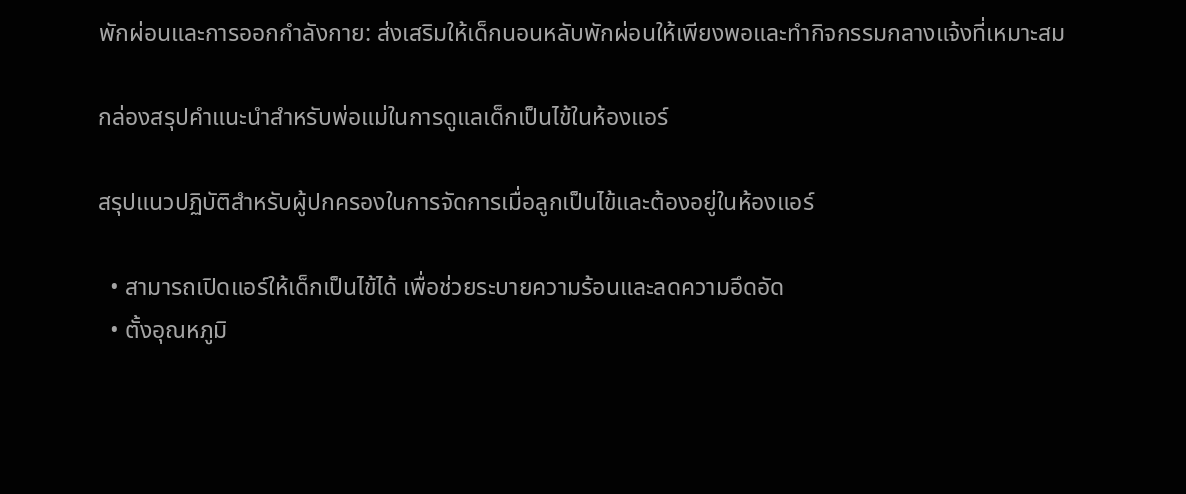พักผ่อนและการออกกำลังกาย: ส่งเสริมให้เด็กนอนหลับพักผ่อนให้เพียงพอและทำกิจกรรมกลางแจ้งที่เหมาะสม

กล่องสรุปคำแนะนำสำหรับพ่อแม่ในการดูแลเด็กเป็นไข้ในห้องแอร์

สรุปแนวปฏิบัติสำหรับผู้ปกครองในการจัดการเมื่อลูกเป็นไข้และต้องอยู่ในห้องแอร์

  • สามารถเปิดแอร์ให้เด็กเป็นไข้ได้ เพื่อช่วยระบายความร้อนและลดความอึดอัด
  • ตั้งอุณหภูมิ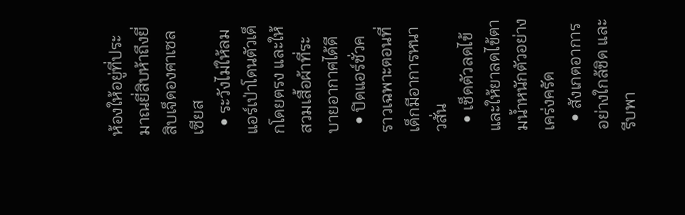ห้องให้อยู่ที่ประมาณยี่สิบห้าถึงยี่สิบเจ็ดองศาเซลเซียส
  • ระวังไม่ให้ลมแอร์เป่าโดนตัวเด็กโดยตรง และให้สวมเสื้อผ้าที่ระบายอากาศได้ดี
  • ปิดแอร์ชั่วคราวเฉพาะตอนที่เด็กมีอาการหนาวสั่น
  • เช็ดตัวลดไข้และให้ยาลดไข้ตามน้ำหนักตัวอย่างเคร่งครัด
  • สังเกตอาการอย่างใกล้ชิด และรีบพา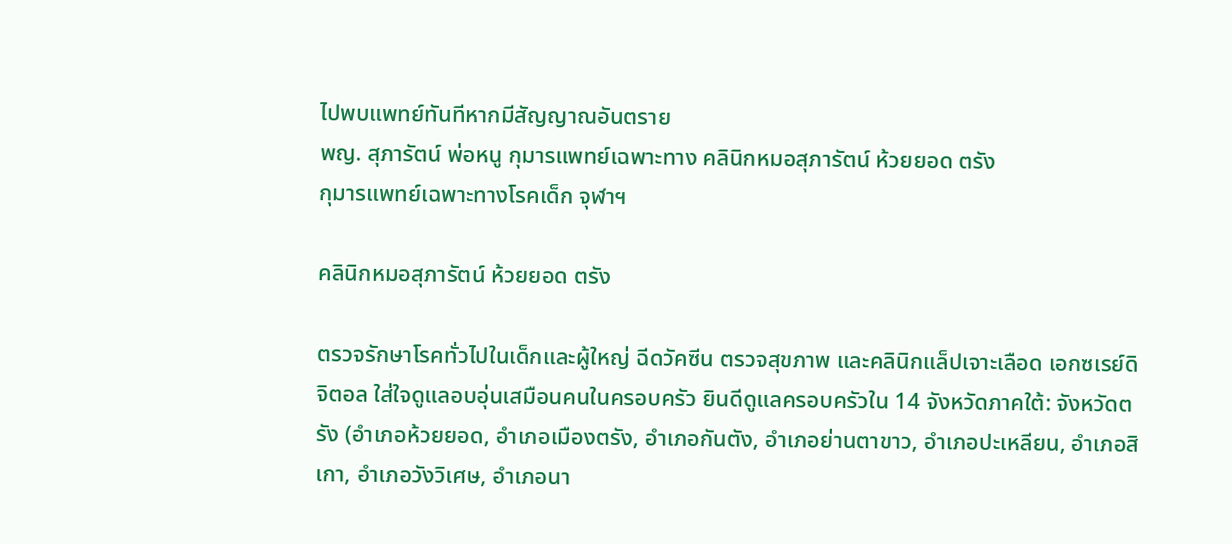ไปพบแพทย์ทันทีหากมีสัญญาณอันตราย
พญ. สุภารัตน์ พ่อหนู กุมารแพทย์เฉพาะทาง คลินิกหมอสุภารัตน์ ห้วยยอด ตรัง
กุมารแพทย์เฉพาะทางโรคเด็ก จุฬาฯ

คลินิกหมอสุภารัตน์ ห้วยยอด ตรัง

ตรวจรักษาโรคทั่วไปในเด็กและผู้ใหญ่ ฉีดวัคซีน ตรวจสุขภาพ และคลินิกแล็ปเจาะเลือด เอกซเรย์ดิจิตอล ใส่ใจดูแลอบอุ่นเสมือนคนในครอบครัว ยินดีดูแลครอบครัวใน 14 จังหวัดภาคใต้: จังหวัดตรัง (อำเภอห้วยยอด, อำเภอเมืองตรัง, อำเภอกันตัง, อำเภอย่านตาขาว, อำเภอปะเหลียน, อำเภอสิเกา, อำเภอวังวิเศษ, อำเภอนา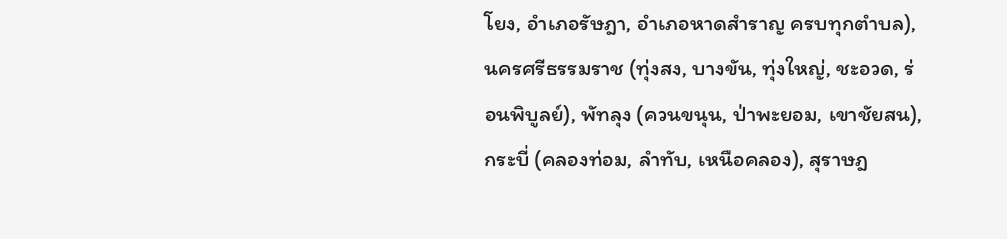โยง, อำเภอรัษฎา, อำเภอหาดสำราญ ครบทุกตำบล), นครศรีธรรมราช (ทุ่งสง, บางขัน, ทุ่งใหญ่, ชะอวด, ร่อนพิบูลย์), พัทลุง (ควนขนุน, ป่าพะยอม, เขาชัยสน), กระบี่ (คลองท่อม, ลำทับ, เหนือคลอง), สุราษฎ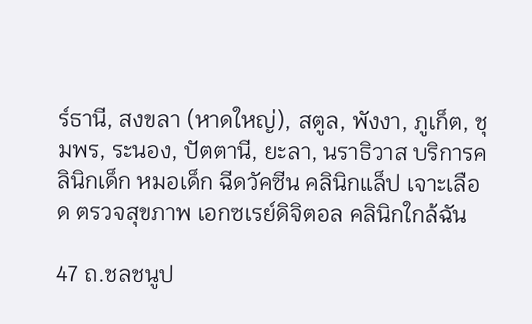ร์ธานี, สงขลา (หาดใหญ่), สตูล, พังงา, ภูเก็ต, ชุมพร, ระนอง, ปัตตานี, ยะลา, นราธิวาส บริการคลินิกเด็ก หมอเด็ก ฉีดวัคซีน คลินิกแล็ป เจาะเลือด ตรวจสุขภาพ เอกซเรย์ดิจิตอล คลินิกใกล้ฉัน

47 ถ.ชลชนูป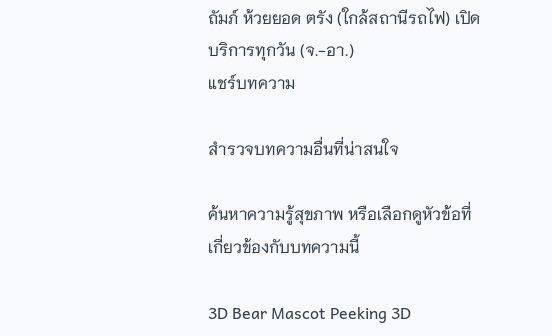ถัมภ์ ห้วยยอด ตรัง (ใกล้สถานีรถไฟ) เปิดบริการทุกวัน (จ.-อา.)
แชร์บทความ

สำรวจบทความอื่นที่น่าสนใจ

ค้นหาความรู้สุขภาพ หรือเลือกดูหัวข้อที่เกี่ยวข้องกับบทความนี้

3D Bear Mascot Peeking 3D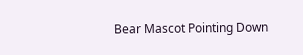Bear Mascot Pointing Down